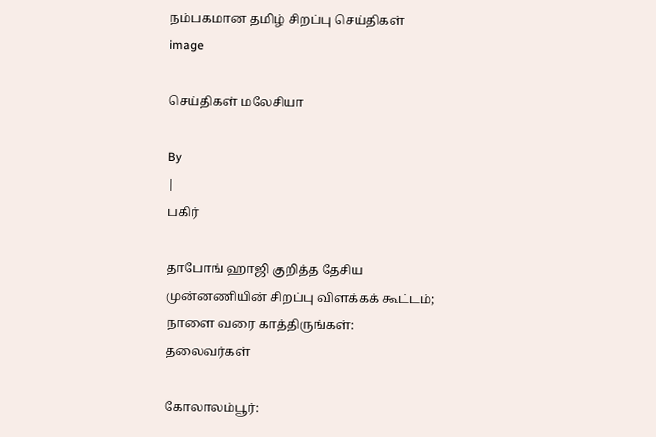நம்பகமான தமிழ் சிறப்பு செய்திகள்
image

செய்திகள் மலேசியா

By
|
பகிர்

தாபோங் ஹாஜி குறித்த தேசிய முன்னணியின் சிறப்பு விளக்கக் கூட்டம்; நாளை வரை காத்திருங்கள்: தலைவர்கள்

கோலாலம்பூர்: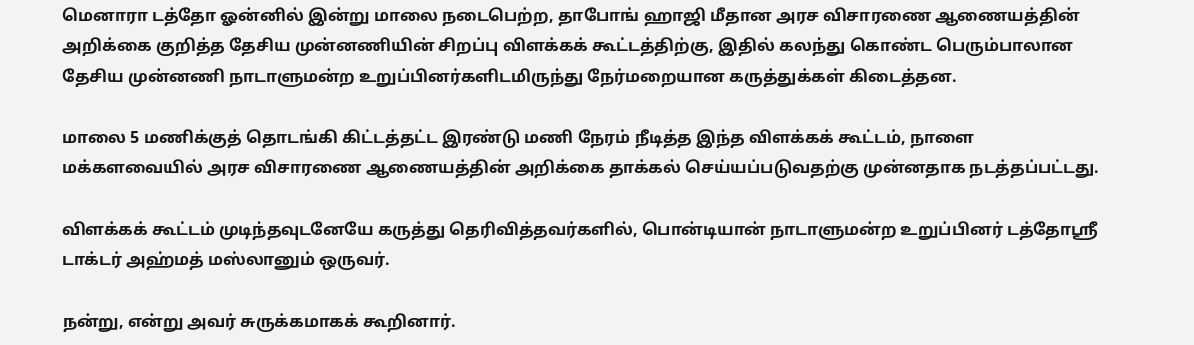மெனாரா டத்தோ ஓன்னில் இன்று மாலை நடைபெற்ற, தாபோங் ஹாஜி மீதான அரச விசாரணை ஆணையத்தின்  அறிக்கை குறித்த தேசிய முன்னணியின் சிறப்பு விளக்கக் கூட்டத்திற்கு, இதில் கலந்து கொண்ட பெரும்பாலான தேசிய முன்னணி நாடாளுமன்ற உறுப்பினர்களிடமிருந்து நேர்மறையான கருத்துக்கள் கிடைத்தன.

மாலை 5 மணிக்குத் தொடங்கி கிட்டத்தட்ட இரண்டு மணி நேரம் நீடித்த இந்த விளக்கக் கூட்டம், நாளை மக்களவையில் அரச விசாரணை ஆணையத்தின் அறிக்கை தாக்கல் செய்யப்படுவதற்கு முன்னதாக நடத்தப்பட்டது.

விளக்கக் கூட்டம் முடிந்தவுடனேயே கருத்து தெரிவித்தவர்களில், பொன்டியான் நாடாளுமன்ற உறுப்பினர் டத்தோஸ்ரீ டாக்டர் அஹ்மத் மஸ்லானும் ஒருவர்.

நன்று, என்று அவர் சுருக்கமாகக் கூறினார்.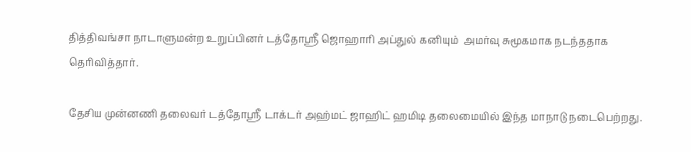தித்திவங்சா நாடாளுமன்ற உறுப்பினர் டத்தோஸ்ரீ ஜொஹாரி அப்துல் கனியும்  அமர்வு சுமூகமாக நடந்ததாக தெரிவித்தார்.

தேசிய முன்னணி தலைவர் டத்தோஸ்ரீ டாக்டர் அஹ்மட் ஜாஹிட் ஹமிடி தலைமையில் இந்த மாநாடு நடைபெற்றது.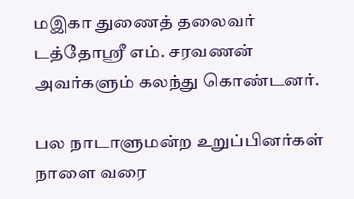மஇகா துணைத் தலைவர் டத்தோஸ்ரீ எம். சரவணன் அவர்களும் கலந்து கொண்டனர்.

பல நாடாளுமன்ற உறுப்பினர்கள் நாளை வரை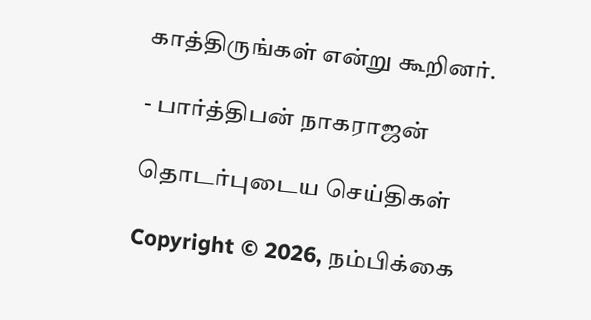காத்திருங்கள் என்று கூறினர்.

- பார்த்திபன் நாகராஜன்

தொடர்புடைய செய்திகள்

Copyright © 2026, நம்பிக்கை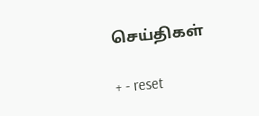செய்திகள்

+ - reset